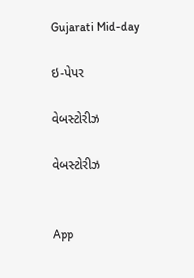Gujarati Mid-day

ઇ-પેપર

વેબસ્ટોરીઝ

વેબસ્ટોરીઝ


App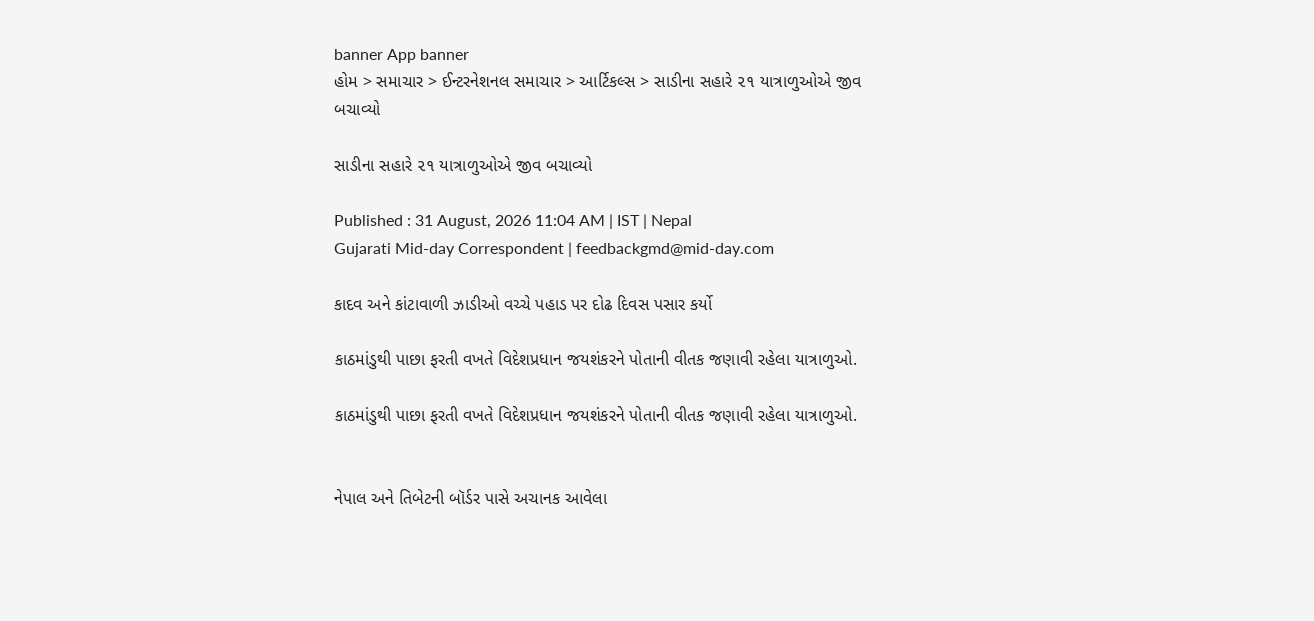banner App banner
હોમ > સમાચાર > ઈન્ટરનેશનલ સમાચાર > આર્ટિકલ્સ > સાડીના સહારે ૨૧ યાત્રાળુઓએ જીવ બચાવ્યો

સાડીના સહારે ૨૧ યાત્રાળુઓએ જીવ બચાવ્યો

Published : 31 August, 2026 11:04 AM | IST | Nepal
Gujarati Mid-day Correspondent | feedbackgmd@mid-day.com

કાદવ અને કાંટાવાળી ઝાડીઓ વચ્ચે પહાડ પર દોઢ દિવસ પસાર કર્યો

કાઠમાંડુથી પાછા ફરતી વખતે વિદેશપ્રધાન જયશંકરને પોતાની વીતક જણાવી રહેલા યાત્રાળુઓ.

કાઠમાંડુથી પાછા ફરતી વખતે વિદેશપ્રધાન જયશંકરને પોતાની વીતક જણાવી રહેલા યાત્રાળુઓ.


નેપાલ અને તિબેટની બૉર્ડર પાસે અચાનક આવેલા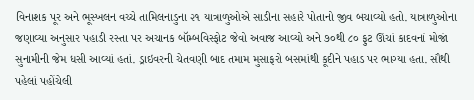વિનાશક પૂર અને ભૂસ્ખલન વચ્ચે તામિલનાડુના ૨૧ યાત્રાળુઓએ સાડીના સહારે પોતાનો જીવ બચાવ્યો હતો. યાત્રાળુઓના જણાવ્યા અનુસાર પહાડી રસ્તા પર અચાનક બૉમ્બવિસ્ફોટ જેવો અવાજ આવ્યો અને ૭૦થી ૮૦ ફુટ ઊંચાં કાદવનાં મોજાં સુનામીની જેમ ધસી આવ્યાં હતાં. ડ્રાઇવરની ચેતવણી બાદ તમામ મુસાફરો બસમાંથી કૂદીને પહાડ પર ભાગ્યા હતા. સૌથી પહેલાં પહોંચેલી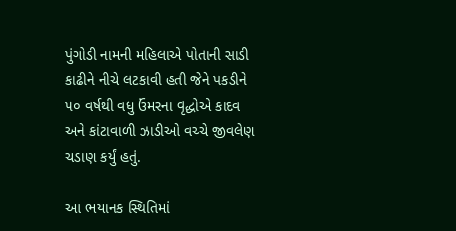પુંગોડી નામની મહિલાએ પોતાની સાડી કાઢીને નીચે લટકાવી હતી જેને પકડીને ૫૦ વર્ષથી વધુ ઉંમરના વૃદ્ધોએ કાદવ અને કાંટાવાળી ઝાડીઓ વચ્ચે જીવલેણ ચડાણ કર્યું હતું.

આ ભયાનક સ્થિતિમાં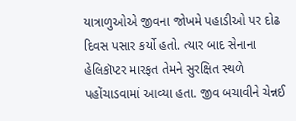યાત્રાળુઓએ જીવના જોખમે પહાડીઓ પર દોઢ દિવસ પસાર કર્યો હતો. ત્યાર બાદ સેનાના હેલિકૉપ્ટર મારફત તેમને સુરક્ષિત સ્થળે પહોંચાડવામાં આવ્યા હતા. જીવ બચાવીને ચેન્નઈ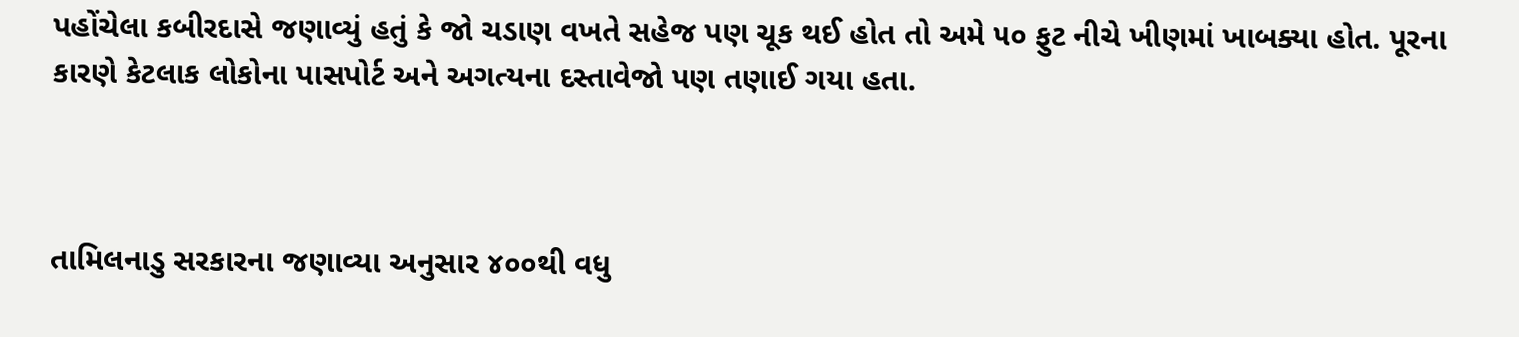પહોંચેલા કબીરદાસે જણાવ્યું હતું કે જો ચડાણ વખતે સહેજ પણ ચૂક થઈ હોત તો અમે ૫૦ ફુટ નીચે ખીણમાં ખાબક્યા હોત. પૂરના કારણે કેટલાક લોકોના પાસપોર્ટ અને અગત્યના દસ્તાવેજો પણ તણાઈ ગયા હતા.



તામિલનાડુ સરકારના જણાવ્યા અનુસાર ૪૦૦થી વધુ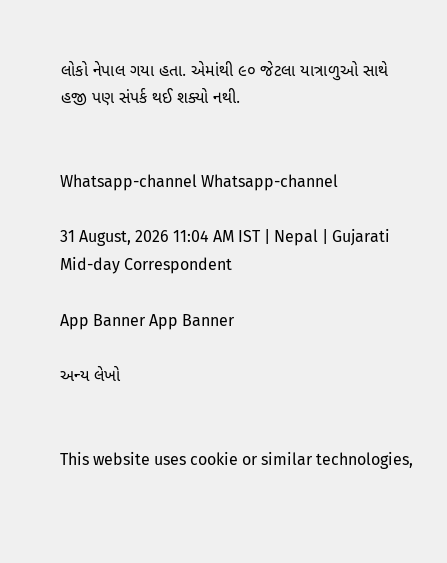લોકો નેપાલ ગયા હતા. એમાંથી ૯૦ જેટલા યાત્રાળુઓ સાથે હજી પણ સંપર્ક થઈ શક્યો નથી.


Whatsapp-channel Whatsapp-channel

31 August, 2026 11:04 AM IST | Nepal | Gujarati Mid-day Correspondent

App Banner App Banner

અન્ય લેખો


This website uses cookie or similar technologies,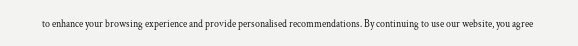to enhance your browsing experience and provide personalised recommendations. By continuing to use our website, you agree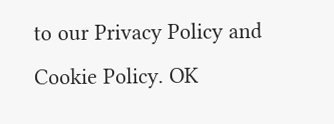to our Privacy Policy and Cookie Policy. OK